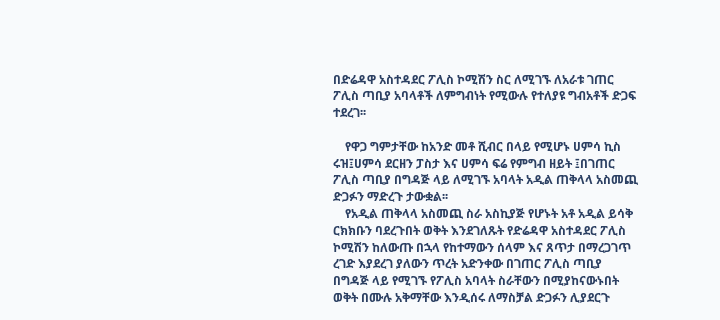በድሬዳዋ አስተዳደር ፖሊስ ኮሚሽን ስር ለሚገኙ ለአራቱ ገጠር ፖሊስ ጣቢያ አባላቶች ለምግብነት የሚውሉ የተለያዩ ግብአቶች ድጋፍ ተደረገ፡፡

    የዋጋ ግምታቸው ከአንድ መቶ ሺብር በላይ የሚሆኑ ሀምሳ ኪስ ሩዝ፤ሀምሳ ደርዘን ፓስታ እና ሀምሳ ፍሬ የምግብ ዘይት ፤በገጠር ፖሊስ ጣቢያ በግዳጅ ላይ ለሚገኙ አባላት አዲል ጠቅላላ አስመጪ ድጋፉን ማድረጉ ታውቋል፡፡
    የአዲል ጠቅላላ አስመጪ ስራ አስኪያጅ የሆኑት አቶ አዲል ይሳቅ ርክክቡን ባደረጉበት ወቅት እንደገለጹት የድሬዳዋ አስተዳደር ፖሊስ ኮሚሽን ከለውጡ በኋላ የከተማውን ሰላም እና ጸጥታ በማረጋገጥ ረገድ እያደረገ ያለውን ጥረት አድንቀው በገጠር ፖሊስ ጣቢያ በግዳጅ ላይ የሚገኙ የፖሊስ አባላት ስራቸውን በሚያከናውኑበት ወቅት በሙሉ አቅማቸው እንዲሰሩ ለማስቻል ድጋፉን ሊያደርጉ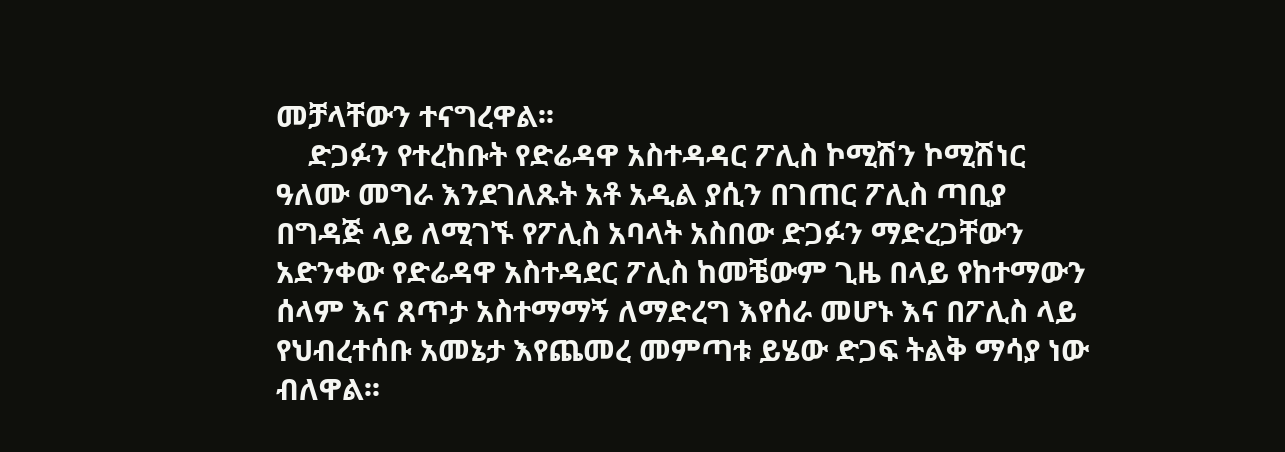መቻላቸውን ተናግረዋል፡፡
    ድጋፉን የተረከቡት የድሬዳዋ አስተዳዳር ፖሊስ ኮሚሽን ኮሚሽነር ዓለሙ መግራ እንደገለጹት አቶ አዲል ያሲን በገጠር ፖሊስ ጣቢያ በግዳጅ ላይ ለሚገኙ የፖሊስ አባላት አስበው ድጋፉን ማድረጋቸውን አድንቀው የድሬዳዋ አስተዳደር ፖሊስ ከመቼውም ጊዜ በላይ የከተማውን ሰላም እና ጸጥታ አስተማማኝ ለማድረግ እየሰራ መሆኑ እና በፖሊስ ላይ የህብረተሰቡ አመኔታ እየጨመረ መምጣቱ ይሄው ድጋፍ ትልቅ ማሳያ ነው ብለዋል፡፡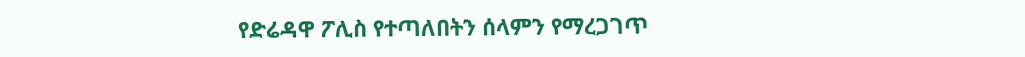የድሬዳዋ ፖሊስ የተጣለበትን ሰላምን የማረጋገጥ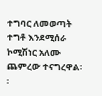ተግባር ለመወጣት ተግቶ እንደሚሰራ ኮሚሽነር አለሙ ጨምረው ተናግረዋል፡፡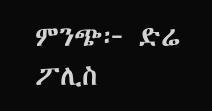ምንጭ፦ ድሬ ፖሊስ